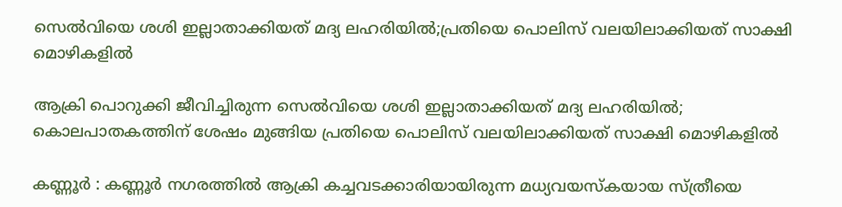സെല്‍വിയെ ശശി ഇല്ലാതാക്കിയത് മദ്യ ലഹരിയില്‍;പ്രതിയെ പൊലിസ് വലയിലാക്കിയത് സാക്ഷി മൊഴികളില്‍

ആക്രി പൊറുക്കി ജീവിച്ചിരുന്ന സെല്‍വിയെ ശശി ഇല്ലാതാക്കിയത് മദ്യ ലഹരിയില്‍; കൊലപാതകത്തിന് ശേഷം മുങ്ങിയ പ്രതിയെ പൊലിസ് വലയിലാക്കിയത് സാക്ഷി മൊഴികളില്‍

കണ്ണൂര്‍ : കണ്ണൂര്‍ നഗരത്തില്‍ ആക്രി കച്ചവടക്കാരിയായിരുന്ന മധ്യവയസ്‌കയായ സ്ത്രീയെ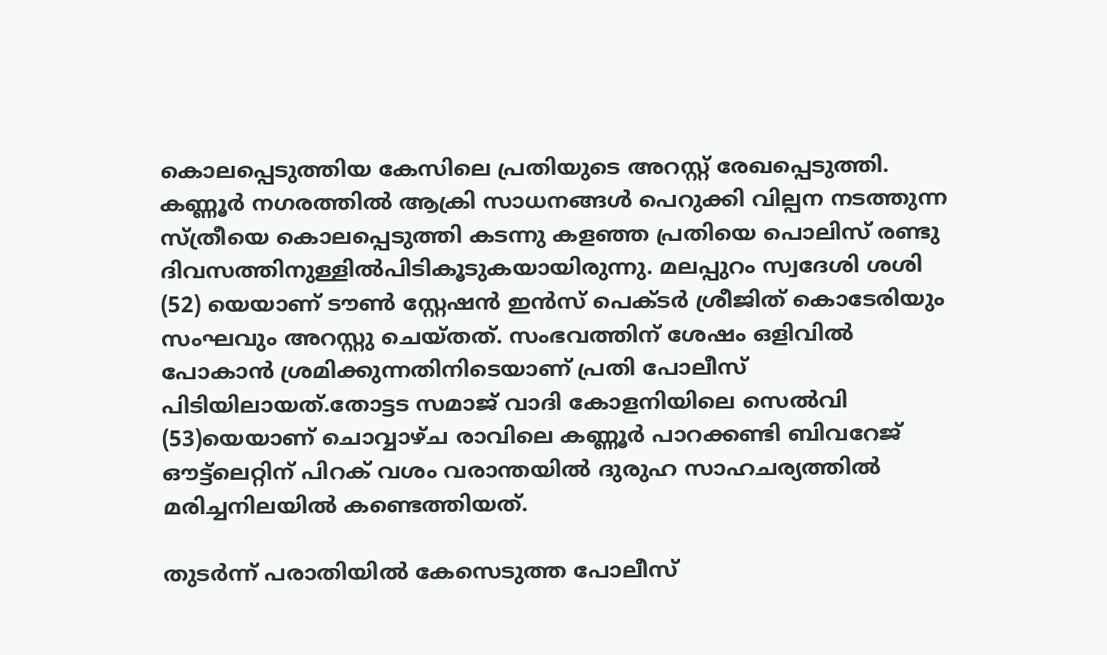കൊലപ്പെടുത്തിയ കേസിലെ പ്രതിയുടെ അറസ്റ്റ് രേഖപ്പെടുത്തി. കണ്ണൂര്‍ നഗരത്തില്‍ ആക്രി സാധനങ്ങള്‍ പെറുക്കി വില്പന നടത്തുന്ന സ്ത്രീയെ കൊലപ്പെടുത്തി കടന്നു കളഞ്ഞ പ്രതിയെ പൊലിസ് രണ്ടു ദിവസത്തിനുള്ളില്‍പിടികൂടുകയായിരുന്നു. മലപ്പുറം സ്വദേശി ശശി (52) യെയാണ് ടൗണ്‍ സ്റ്റേഷന്‍ ഇന്‍സ് പെക്ടര്‍ ശ്രീജിത് കൊടേരിയും സംഘവും അറസ്റ്റു ചെയ്തത്. സംഭവത്തിന് ശേഷം ഒളിവില്‍ പോകാന്‍ ശ്രമിക്കുന്നതിനിടെയാണ് പ്രതി പോലീസ് പിടിയിലായത്.തോട്ടട സമാജ് വാദി കോളനിയിലെ സെല്‍വി (53)യെയാണ് ചൊവ്വാഴ്ച രാവിലെ കണ്ണൂര്‍ പാറക്കണ്ടി ബിവറേജ് ഔട്ട്‌ലെറ്റിന് പിറക് വശം വരാന്തയില്‍ ദുരുഹ സാഹചര്യത്തില്‍ മരിച്ചനിലയില്‍ കണ്ടെത്തിയത്.

തുടര്‍ന്ന് പരാതിയില്‍ കേസെടുത്ത പോലീസ്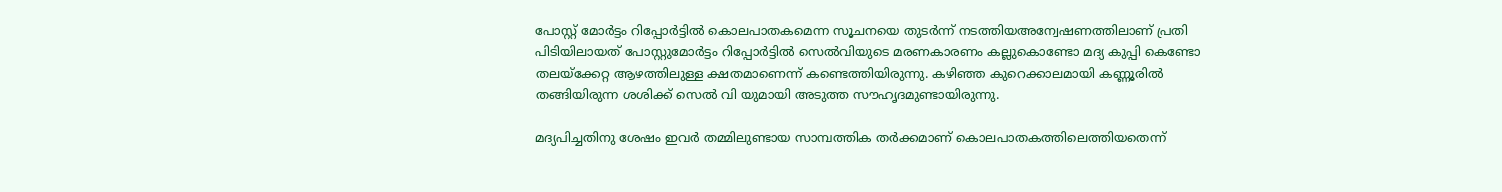പോസ്റ്റ് മോര്‍ട്ടം റിപ്പോര്‍ട്ടില്‍ കൊലപാതകമെന്ന സൂചനയെ തുടര്‍ന്ന് നടത്തിയഅന്വേഷണത്തിലാണ് പ്രതി പിടിയിലായത് പോസ്റ്റുമോര്‍ട്ടം റിപ്പോര്‍ട്ടില്‍ സെല്‍വിയുടെ മരണകാരണം കല്ലുകൊണ്ടോ മദ്യ കുപ്പി കെണ്ടോ തലയ്‌ക്കേറ്റ ആഴത്തിലുള്ള ക്ഷതമാണെന്ന് കണ്ടെത്തിയിരുന്നു. കഴിഞ്ഞ കുറെക്കാലമായി കണ്ണൂരില്‍ തങ്ങിയിരുന്ന ശശിക്ക് സെല്‍ വി യുമായി അടുത്ത സൗഹൃദമുണ്ടായിരുന്നു.

മദ്യപിച്ചതിനു ശേഷം ഇവര്‍ തമ്മിലുണ്ടായ സാമ്പത്തിക തര്‍ക്കമാണ് കൊലപാതകത്തിലെത്തിയതെന്ന്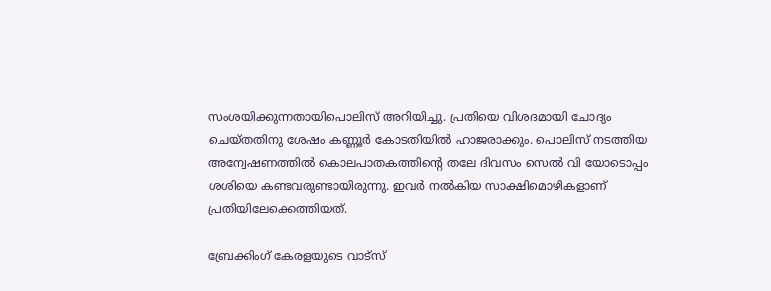സംശയിക്കുന്നതായിപൊലിസ് അറിയിച്ചു. പ്രതിയെ വിശദമായി ചോദ്യം ചെയ്തതിനു ശേഷം കണ്ണൂര്‍ കോടതിയില്‍ ഹാജരാക്കും. പൊലിസ് നടത്തിയ അന്വേഷണത്തില്‍ കൊലപാതകത്തിന്റെ തലേ ദിവസം സെല്‍ വി യോടൊപ്പം ശശിയെ കണ്ടവരുണ്ടായിരുന്നു. ഇവര്‍ നല്‍കിയ സാക്ഷിമൊഴികളാണ് പ്രതിയിലേക്കെത്തിയത്.

ബ്രേക്കിംഗ് കേരളയുടെ വാട്സ്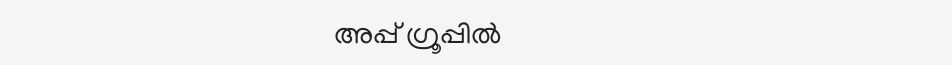അപ്പ് ഗ്രൂപ്പിൽ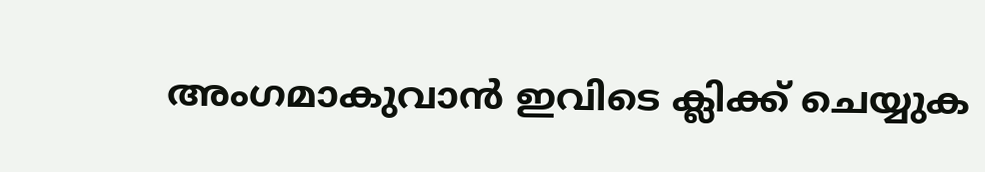അംഗമാകുവാൻ ഇവിടെ ക്ലിക്ക് ചെയ്യുക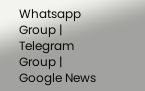Whatsapp Group | Telegram Group | Google News